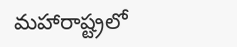మహారాష్ట్రలో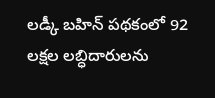లడ్కీ బహిన్ పథకంలో 92 లక్షల లబ్ధిదారులను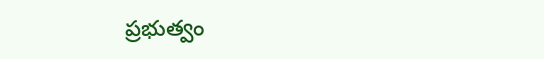ప్రభుత్వం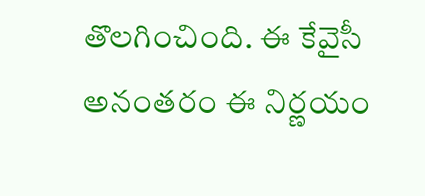తొలగించింది. ఈ కేవైసీ అనంతరం ఈ నిర్ణయం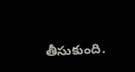తీసుకుంది.